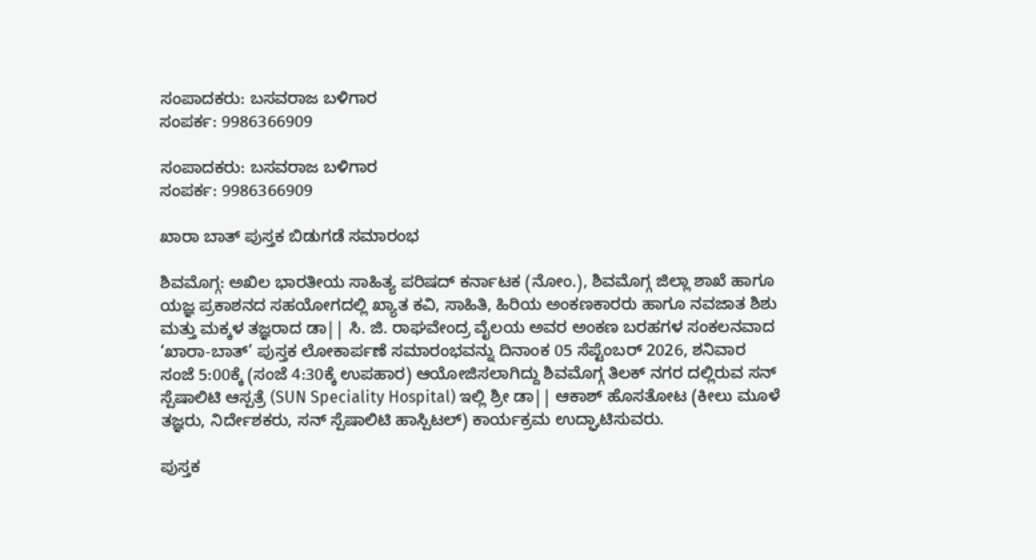ಸಂಪಾದಕರು: ಬಸವರಾಜ ಬಳಿಗಾರ
ಸಂಪರ್ಕ: 9986366909

ಸಂಪಾದಕರು: ಬಸವರಾಜ ಬಳಿಗಾರ
ಸಂಪರ್ಕ: 9986366909

ಖಾರಾ ಬಾತ್ ಪುಸ್ತಕ ಬಿಡುಗಡೆ ಸಮಾರಂಭ

ಶಿವಮೊಗ್ಗ: ಅಖಿಲ ಭಾರತೀಯ ಸಾಹಿತ್ಯ ಪರಿಷದ್ ಕರ್ನಾಟಕ (ನೋಂ.), ಶಿವಮೊಗ್ಗ ಜಿಲ್ಲಾ ಶಾಖೆ ಹಾಗೂ ಯಜ್ಞ ಪ್ರಕಾಶನದ ಸಹಯೋಗದಲ್ಲಿ ಖ್ಯಾತ ಕವಿ, ಸಾಹಿತಿ, ಹಿರಿಯ ಅಂಕಣಕಾರರು ಹಾಗೂ ನವಜಾತ ಶಿಶು ಮತ್ತು ಮಕ್ಕಳ ತಜ್ಞರಾದ ಡಾ|| ಸಿ. ಜಿ. ರಾಘವೇಂದ್ರ ವೈಲಯ ಅವರ ಅಂಕಣ ಬರಹಗಳ ಸಂಕಲನವಾದ ‘ಖಾರಾ-ಬಾತ್’ ಪುಸ್ತಕ ಲೋಕಾರ್ಪಣೆ ಸಮಾರಂಭವನ್ನು ದಿನಾಂಕ 05 ಸೆಪ್ಟೆಂಬರ್ 2026, ಶನಿವಾರ ಸಂಜೆ 5:00ಕ್ಕೆ (ಸಂಜೆ 4:30ಕ್ಕೆ ಉಪಹಾರ) ಆಯೋಜಿಸಲಾಗಿದ್ದು ಶಿವಮೊಗ್ಗ ತಿಲಕ್ ನಗರ ದಲ್ಲಿರುವ ಸನ್ ಸ್ಪೆಷಾಲಿಟಿ ಆಸ್ಪತ್ರೆ (SUN Speciality Hospital) ಇಲ್ಲಿ ಶ್ರೀ ಡಾ|| ಆಕಾಶ್ ಹೊಸತೋಟ (ಕೀಲು ಮೂಳೆ ತಜ್ಞರು, ನಿರ್ದೇಶಕರು, ಸನ್ ಸ್ಪೆಷಾಲಿಟಿ ಹಾಸ್ಪಿಟಲ್) ಕಾರ್ಯಕ್ರಮ ಉದ್ಘಾಟಿಸುವರು.

ಪುಸ್ತಕ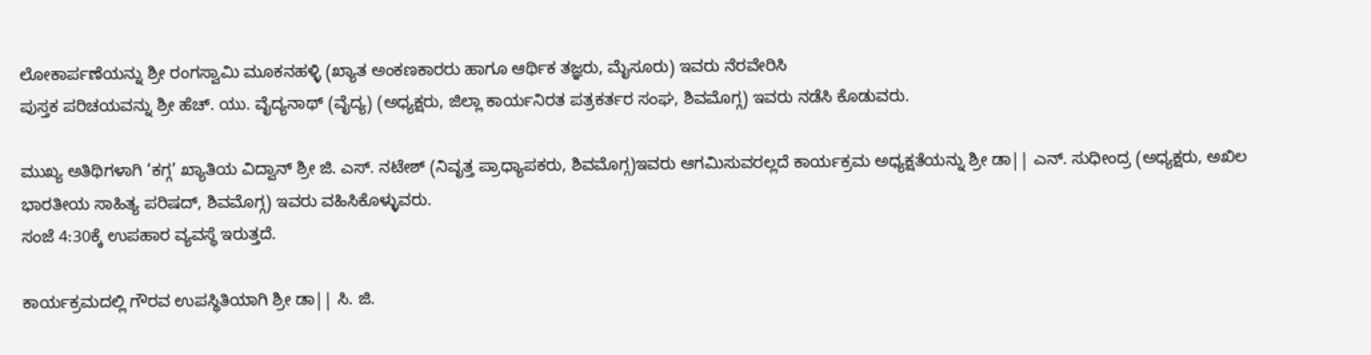ಲೋಕಾರ್ಪಣೆಯನ್ನು ಶ್ರೀ ರಂಗಸ್ವಾಮಿ ಮೂಕನಹಳ್ಳಿ (ಖ್ಯಾತ ಅಂಕಣಕಾರರು ಹಾಗೂ ಆರ್ಥಿಕ ತಜ್ಞರು, ಮೈಸೂರು) ಇವರು ನೆರವೇರಿಸಿ
ಪುಸ್ತಕ ಪರಿಚಯವನ್ನು ಶ್ರೀ ಹೆಚ್. ಯು. ವೈದ್ಯನಾಥ್ (ವೈದ್ಯ) (ಅಧ್ಯಕ್ಷರು, ಜಿಲ್ಲಾ ಕಾರ್ಯನಿರತ ಪತ್ರಕರ್ತರ ಸಂಘ, ಶಿವಮೊಗ್ಗ) ಇವರು ನಡೆಸಿ ಕೊಡುವರು.

ಮುಖ್ಯ ಅತಿಥಿಗಳಾಗಿ ‘ಕಗ್ಗ’ ಖ್ಯಾತಿಯ ವಿದ್ವಾನ್ ಶ್ರೀ ಜಿ. ಎಸ್. ನಟೇಶ್ (ನಿವೃತ್ತ ಪ್ರಾಧ್ಯಾಪಕರು, ಶಿವಮೊಗ್ಗ)ಇವರು ಆಗಮಿಸುವರಲ್ಲದೆ ಕಾರ್ಯಕ್ರಮ ಅಧ್ಯಕ್ಷತೆಯನ್ನು ಶ್ರೀ ಡಾ|| ಎನ್. ಸುಧೀಂದ್ರ (ಅಧ್ಯಕ್ಷರು, ಅಖಿಲ ಭಾರತೀಯ ಸಾಹಿತ್ಯ ಪರಿಷದ್, ಶಿವಮೊಗ್ಗ) ಇವರು ವಹಿಸಿಕೊಳ್ಳುವರು.
ಸಂಜೆ 4:30ಕ್ಕೆ ಉಪಹಾರ ವ್ಯವಸ್ಥೆ ಇರುತ್ತದೆ.

ಕಾರ್ಯಕ್ರಮದಲ್ಲಿ ಗೌರವ ಉಪಸ್ಥಿತಿಯಾಗಿ ಶ್ರೀ ಡಾ|| ಸಿ. ಜಿ.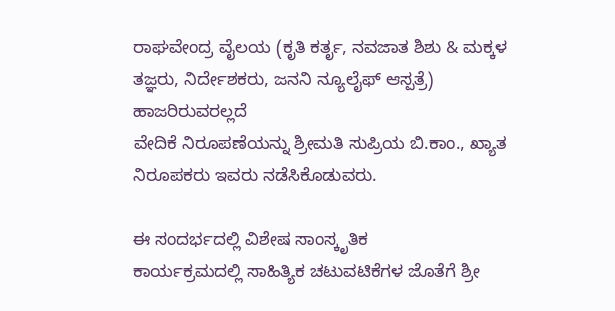ರಾಘವೇಂದ್ರ ವೈಲಯ (ಕೃತಿ ಕರ್ತೃ, ನವಜಾತ ಶಿಶು & ಮಕ್ಕಳ ತಜ್ಞರು, ನಿರ್ದೇಶಕರು, ಜನನಿ ನ್ಯೂಲೈಫ್ ಆಸ್ಪತ್ರೆ) ಹಾಜರಿರುವರಲ್ಲದೆ
ವೇದಿಕೆ ನಿರೂಪಣೆಯನ್ನು ಶ್ರೀಮತಿ ಸುಪ್ರಿಯ ಬಿ.ಕಾಂ., ಖ್ಯಾತ ನಿರೂಪಕರು ಇವರು ನಡೆಸಿಕೊಡುವರು.

ಈ ಸಂದರ್ಭದಲ್ಲಿ ವಿಶೇಷ ಸಾಂಸ್ಕೃತಿಕ
ಕಾರ್ಯಕ್ರಮದಲ್ಲಿ ಸಾಹಿತ್ಯಿಕ ಚಟುವಟಿಕೆಗಳ ಜೊತೆಗೆ ಶ್ರೀ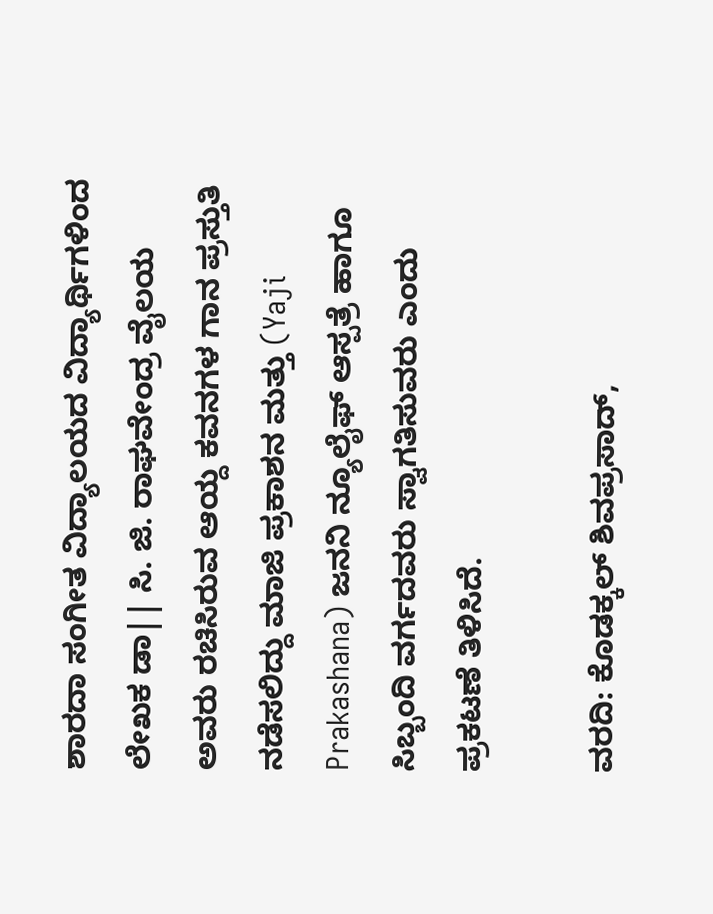ಶಾರದಾ ಸಂಗೀತ ವಿದ್ಯಾಲಯದ ವಿದ್ಯಾರ್ಥಿಗಳಿಂದ ಲೇಖಕ ಡಾ|| ಸಿ. ಜಿ. ರಾಘವೇಂದ್ರ ವೈಲಯ ಅವರು ರಚಿಸಿರುವ ಆಯ್ದ ಕವನಗಳ ಗಾನ ಪ್ರಸ್ತುತಿ ನಡೆಸಲಿದ್ದು ಮಾಜಿ ಪ್ರಕಾಶನ ಮತ್ತು (Yaji Prakashana) ಜನನಿ ನ್ಯೂಲೈಫ್ ಆಸ್ಪತ್ರೆ ಹಾಗೂ ಸಿಬ್ಬಂದಿ ವರ್ಗದವರು ಸ್ವಾಗತಿಸುವರು ಎಂದು ಪ್ರಕಟಣೆ ತಿಳಿಸಿದೆ.

ವರದಿ: ಕೊಡಕ್ಕಲ್ ಶಿವಪ್ರಸಾದ್,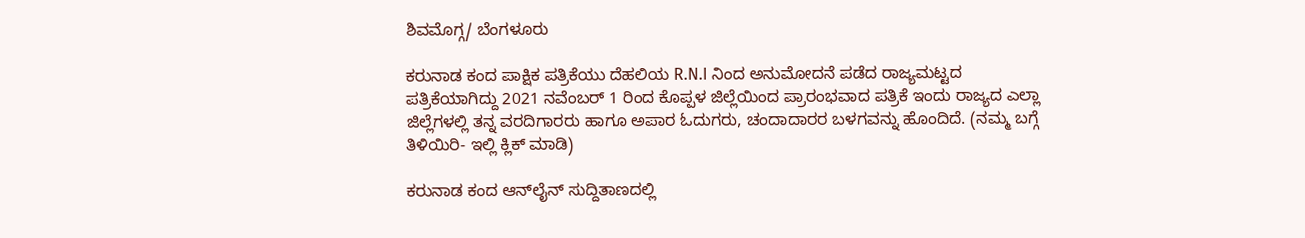ಶಿವಮೊಗ್ಗ/ ಬೆಂಗಳೂರು

ಕರುನಾಡ ಕಂದ ಪಾಕ್ಷಿಕ ಪತ್ರಿಕೆಯು ದೆಹಲಿಯ R.N.I ನಿಂದ ಅನುಮೋದನೆ ಪಡೆದ ರಾಜ್ಯಮಟ್ಟದ ಪತ್ರಿಕೆಯಾಗಿದ್ದು 2021 ನವೆಂಬರ್ 1 ರಿಂದ ಕೊಪ್ಪಳ ಜಿಲ್ಲೆಯಿಂದ ಪ್ರಾರಂಭವಾದ ಪತ್ರಿಕೆ ಇಂದು ರಾಜ್ಯದ ಎಲ್ಲಾ ಜಿಲ್ಲೆಗಳಲ್ಲಿ ತನ್ನ ವರದಿಗಾರರು ಹಾಗೂ ಅಪಾರ ಓದುಗರು, ಚಂದಾದಾರರ ಬಳಗವನ್ನು ಹೊಂದಿದೆ. (ನಮ್ಮ ಬಗ್ಗೆ ತಿಳಿಯಿರಿ- ಇಲ್ಲಿ ಕ್ಲಿಕ್‌ ಮಾಡಿ)

ಕರುನಾಡ ಕಂದ ಆನ್‌ಲೈನ್‌ ಸುದ್ದಿತಾಣದಲ್ಲಿ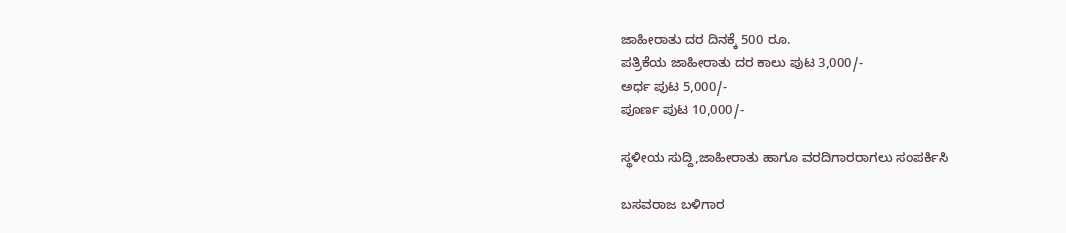ಜಾಹೀರಾತು ದರ ದಿನಕ್ಕೆ 500 ರೂ.
ಪತ್ರಿಕೆಯ ಜಾಹೀರಾತು ದರ ಕಾಲು ಪುಟ 3,000/-
ಅರ್ಧ ಪುಟ 5,000/-
ಪೂರ್ಣ ಪುಟ 10,000/-

ಸ್ಥಳೀಯ ಸುದ್ದಿ,ಜಾಹೀರಾತು ಹಾಗೂ ವರದಿಗಾರರಾಗಲು ಸಂಪರ್ಕಿಸಿ

ಬಸವರಾಜ ಬಳಿಗಾರ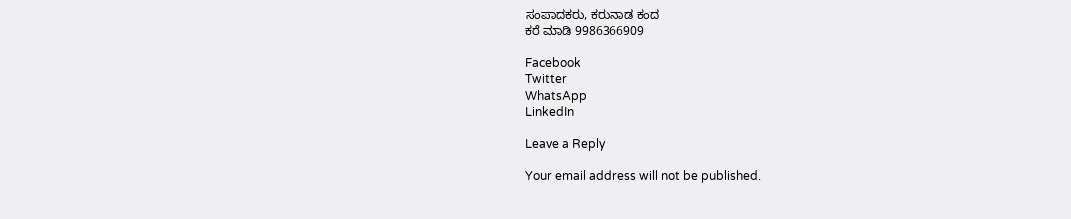ಸಂಪಾದಕರು, ಕರುನಾಡ ಕಂದ
ಕರೆ ಮಾಡಿ 9986366909

Facebook
Twitter
WhatsApp
LinkedIn

Leave a Reply

Your email address will not be published.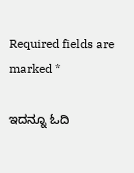Required fields are marked *

ಇದನ್ನೂ ಓದಿ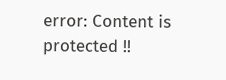error: Content is protected !!